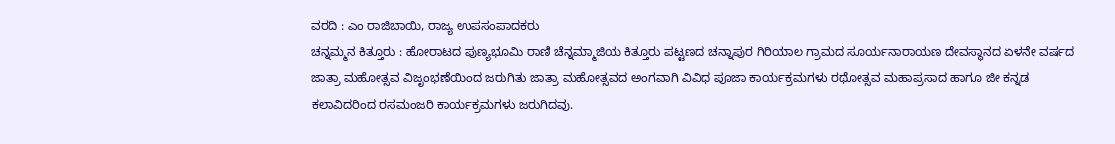ವರದಿ : ಎಂ ರಾಜಿಬಾಯಿ, ರಾಜ್ಯ ಉಪಸಂಪಾದಕರು
ಚನ್ನಮ್ಮನ ಕಿತ್ತೂರು : ಹೋರಾಟದ ಪುಣ್ಯಭೂಮಿ ರಾಣಿ ಚೆನ್ನಮ್ಮಾಜಿಯ ಕಿತ್ತೂರು ಪಟ್ಟಣದ ಚನ್ನಾಪುರ ಗಿರಿಯಾಲ ಗ್ರಾಮದ ಸೂರ್ಯನಾರಾಯಣ ದೇವಸ್ಥಾನದ ಏಳನೇ ವರ್ಷದ ಜಾತ್ರಾ ಮಹೋತ್ಸವ ವಿಜೃಂಭಣೆಯಿಂದ ಜರುಗಿತು ಜಾತ್ರಾ ಮಹೋತ್ಸವದ ಅಂಗವಾಗಿ ವಿವಿಧ ಪೂಜಾ ಕಾರ್ಯಕ್ರಮಗಳು ರಥೋತ್ಸವ ಮಹಾಪ್ರಸಾದ ಹಾಗೂ ಜೀ ಕನ್ನಡ ಕಲಾವಿದರಿಂದ ರಸಮಂಜರಿ ಕಾರ್ಯಕ್ರಮಗಳು ಜರುಗಿದವು.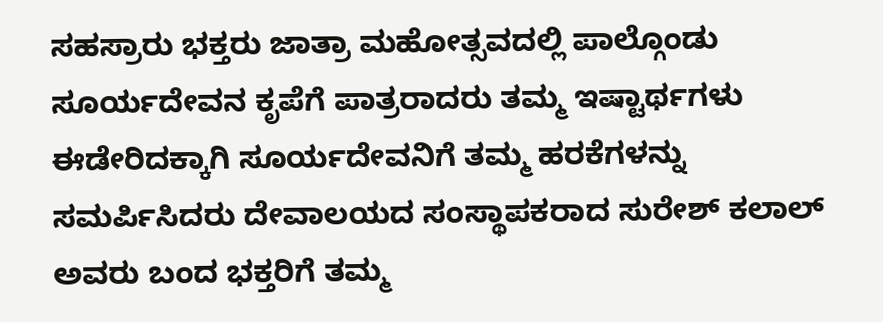ಸಹಸ್ರಾರು ಭಕ್ತರು ಜಾತ್ರಾ ಮಹೋತ್ಸವದಲ್ಲಿ ಪಾಲ್ಗೊಂಡು ಸೂರ್ಯದೇವನ ಕೃಪೆಗೆ ಪಾತ್ರರಾದರು ತಮ್ಮ ಇಷ್ಟಾರ್ಥಗಳು ಈಡೇರಿದಕ್ಕಾಗಿ ಸೂರ್ಯದೇವನಿಗೆ ತಮ್ಮ ಹರಕೆಗಳನ್ನು ಸಮರ್ಪಿಸಿದರು ದೇವಾಲಯದ ಸಂಸ್ಥಾಪಕರಾದ ಸುರೇಶ್ ಕಲಾಲ್ ಅವರು ಬಂದ ಭಕ್ತರಿಗೆ ತಮ್ಮ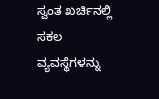ಸ್ವಂತ ಖರ್ಚಿನಲ್ಲಿ ಸಕಲ ವ್ಯವಸ್ಥೆಗಳನ್ನು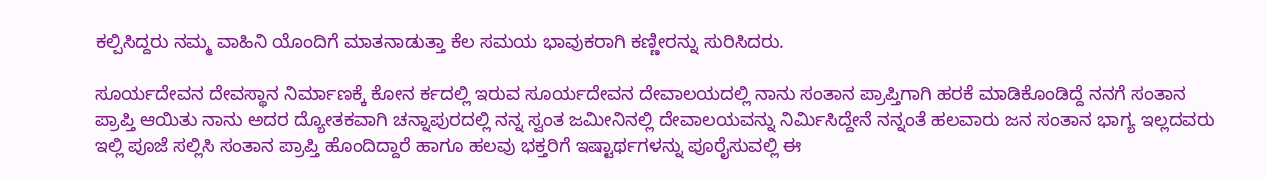ಕಲ್ಪಿಸಿದ್ದರು ನಮ್ಮ ವಾಹಿನಿ ಯೊಂದಿಗೆ ಮಾತನಾಡುತ್ತಾ ಕೆಲ ಸಮಯ ಭಾವುಕರಾಗಿ ಕಣ್ಣೀರನ್ನು ಸುರಿಸಿದರು.

ಸೂರ್ಯದೇವನ ದೇವಸ್ಥಾನ ನಿರ್ಮಾಣಕ್ಕೆ ಕೋನ ರ್ಕದಲ್ಲಿ ಇರುವ ಸೂರ್ಯದೇವನ ದೇವಾಲಯದಲ್ಲಿ ನಾನು ಸಂತಾನ ಪ್ರಾಪ್ತಿಗಾಗಿ ಹರಕೆ ಮಾಡಿಕೊಂಡಿದ್ದೆ ನನಗೆ ಸಂತಾನ ಪ್ರಾಪ್ತಿ ಆಯಿತು ನಾನು ಅದರ ದ್ಯೋತಕವಾಗಿ ಚನ್ನಾಪುರದಲ್ಲಿ ನನ್ನ ಸ್ವಂತ ಜಮೀನಿನಲ್ಲಿ ದೇವಾಲಯವನ್ನು ನಿರ್ಮಿಸಿದ್ದೇನೆ ನನ್ನಂತೆ ಹಲವಾರು ಜನ ಸಂತಾನ ಭಾಗ್ಯ ಇಲ್ಲದವರು ಇಲ್ಲಿ ಪೂಜೆ ಸಲ್ಲಿಸಿ ಸಂತಾನ ಪ್ರಾಪ್ತಿ ಹೊಂದಿದ್ದಾರೆ ಹಾಗೂ ಹಲವು ಭಕ್ತರಿಗೆ ಇಷ್ಟಾರ್ಥಗಳನ್ನು ಪೂರೈಸುವಲ್ಲಿ ಈ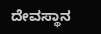ದೇವಸ್ಥಾನ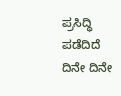ಪ್ರಸಿದ್ಧಿ ಪಡೆದಿದೆ ದಿನೇ ದಿನೇ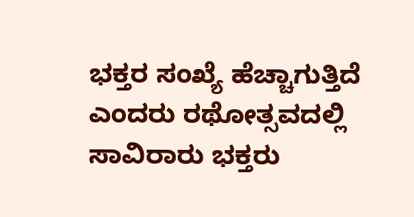ಭಕ್ತರ ಸಂಖ್ಯೆ ಹೆಚ್ಚಾಗುತ್ತಿದೆ ಎಂದರು ರಥೋತ್ಸವದಲ್ಲಿ ಸಾವಿರಾರು ಭಕ್ತರು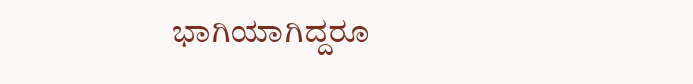ಭಾಗಿಯಾಗಿದ್ದರೂ